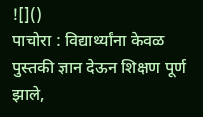![]()
पाचोरा : विद्यार्थ्यांना केवळ पुस्तकी ज्ञान देऊन शिक्षण पूर्ण झाले,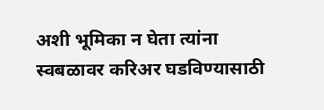अशी भूमिका न घेता त्यांना स्वबळावर करिअर घडविण्यासाठी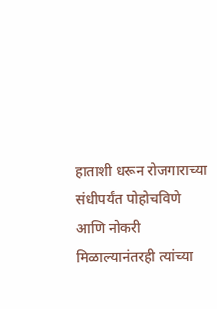हाताशी धरून रोजगाराच्या संधीपर्यंत पोहोचविणे आणि नोकरी मिळाल्यानंतरही त्यांच्या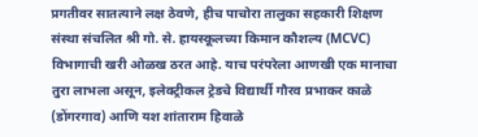प्रगतीवर सातत्याने लक्ष ठेवणे, हीच पाचोरा तालुका सहकारी शिक्षण संस्था संचलित श्री गो. से. हायस्कूलच्या किमान कौशल्य (MCVC) विभागाची खरी ओळख ठरत आहे. याच परंपरेला आणखी एक मानाचा तुरा लाभला असून, इलेक्ट्रीकल ट्रेडचे विद्यार्थी गौरव प्रभाकर काळे (डोंगरगाव) आणि यश शांताराम हिवाळे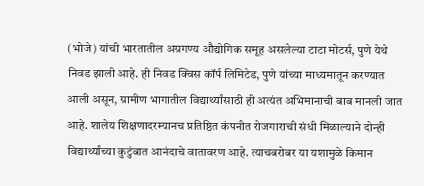(भोजे) यांची भारतातील अग्रगण्य औद्योगिक समूह असलेल्या टाटा मोटर्स, पुणे येथे निवड झाली आहे. ही निवड क्विस कॉर्प लिमिटेड, पुणे यांच्या माध्यमातून करण्यात आली असून, ग्रामीण भागातील विद्यार्थ्यांसाठी ही अत्यंत अभिमानाची बाब मानली जात आहे. शालेय शिक्षणादरम्यानच प्रतिष्ठित कंपनीत रोजगाराची संधी मिळाल्याने दोन्ही विद्यार्थ्यांच्या कुटुंबात आनंदाचे वातावरण आहे. त्याचबरोबर या यशामुळे किमान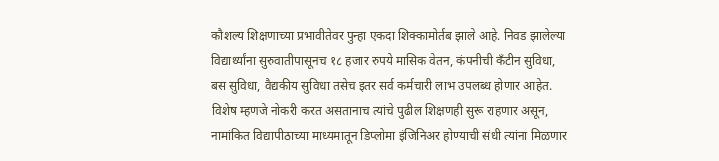कौशल्य शिक्षणाच्या प्रभावीतेवर पुन्हा एकदा शिक्कामोर्तब झाले आहे. निवड झालेल्या विद्यार्थ्यांना सुरुवातीपासूनच १८ हजार रुपये मासिक वेतन, कंपनीची कँटीन सुविधा, बस सुविधा, वैद्यकीय सुविधा तसेच इतर सर्व कर्मचारी लाभ उपलब्ध होणार आहेत. विशेष म्हणजे नोकरी करत असतानाच त्यांचे पुढील शिक्षणही सुरू राहणार असून, नामांकित विद्यापीठाच्या माध्यमातून डिप्लोमा इंजिनिअर होण्याची संधी त्यांना मिळणार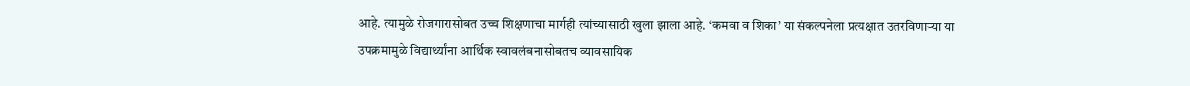आहे. त्यामुळे रोजगारासोबत उच्च शिक्षणाचा मार्गही त्यांच्यासाठी खुला झाला आहे. ‘कमवा व शिका’ या संकल्पनेला प्रत्यक्षात उतरविणाऱ्या या उपक्रमामुळे विद्यार्थ्यांना आर्थिक स्वावलंबनासोबतच व्यावसायिक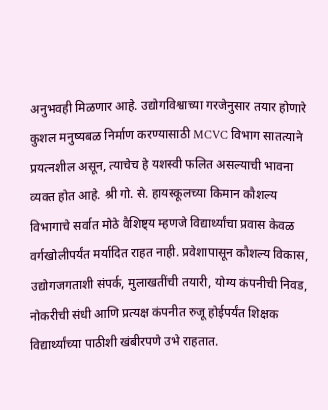अनुभवही मिळणार आहे. उद्योगविश्वाच्या गरजेनुसार तयार होणारे कुशल मनुष्यबळ निर्माण करण्यासाठी MCVC विभाग सातत्याने प्रयत्नशील असून, त्याचेच हे यशस्वी फलित असल्याची भावना व्यक्त होत आहे. श्री गो. से. हायस्कूलच्या किमान कौशल्य विभागाचे सर्वात मोठे वैशिष्ट्य म्हणजे विद्यार्थ्यांचा प्रवास केवळ वर्गखोलीपर्यंत मर्यादित राहत नाही. प्रवेशापासून कौशल्य विकास, उद्योगजगताशी संपर्क, मुलाखतींची तयारी, योग्य कंपनीची निवड, नोकरीची संधी आणि प्रत्यक्ष कंपनीत रुजू होईपर्यंत शिक्षक विद्यार्थ्यांच्या पाठीशी खंबीरपणे उभे राहतात.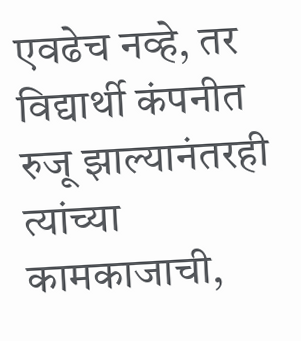एवढेच नव्हे, तर विद्यार्थी कंपनीत रुजू झाल्यानंतरही त्यांच्या कामकाजाची,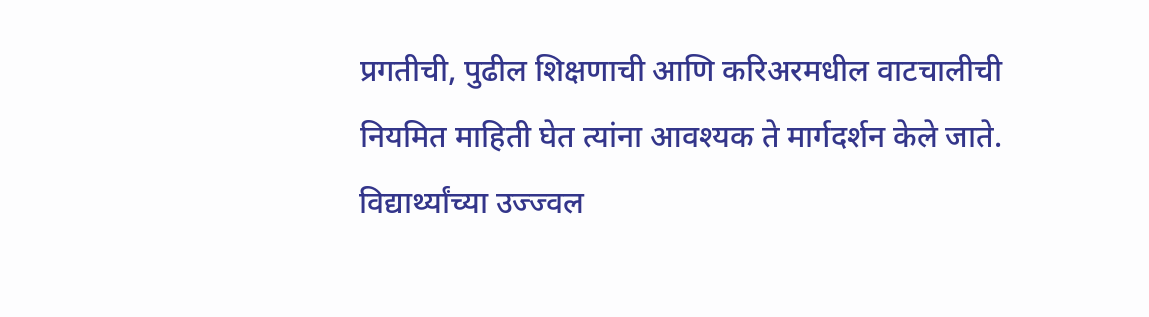प्रगतीची, पुढील शिक्षणाची आणि करिअरमधील वाटचालीची नियमित माहिती घेत त्यांना आवश्यक ते मार्गदर्शन केले जाते. विद्यार्थ्यांच्या उज्ज्वल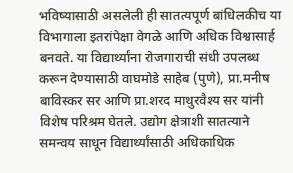भविष्यासाठी असलेली ही सातत्यपूर्ण बांधिलकीच या विभागाला इतरांपेक्षा वेगळे आणि अधिक विश्वासार्ह बनवते. या विद्यार्थ्यांना रोजगाराची संधी उपलब्ध करून देण्यासाठी वाघमोडे साहेब (पुणे), प्रा.मनीष बाविस्कर सर आणि प्रा.शरद माथुरवैश्य सर यांनी विशेष परिश्रम घेतले. उद्योग क्षेत्राशी सातत्याने समन्वय साधून विद्यार्थ्यांसाठी अधिकाधिक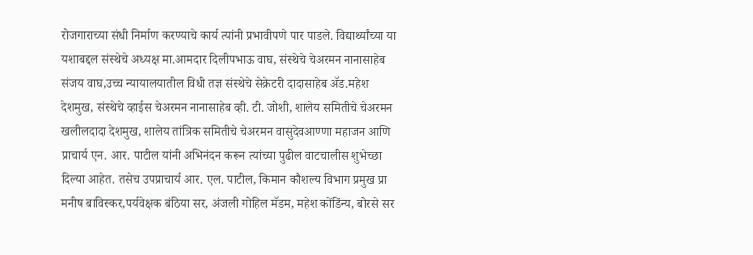रोजगाराच्या संधी निर्माण करण्याचे कार्य त्यांनी प्रभावीपणे पार पाडले. विद्यार्थ्यांच्या या यशाबद्दल संस्थेचे अध्यक्ष मा.आमदार दिलीपभाऊ वाघ, संस्थेचे चेअरमन नानासाहेब संजय वाघ,उच्च न्यायालयातील विधी तज्ञ संस्थेचे सेक्रेटरी दादासाहेब ॲड.महेश देशमुख, संस्थेचे व्हाईस चेअरमन नानासाहेब व्ही. टी. जोशी, शालेय समितीचे चेअरमन खलीलदादा देशमुख, शालेय तांत्रिक समितीचे चेअरमन वासुदेवआण्णा महाजन आणि प्राचार्य एन. आर. पाटील यांनी अभिनंदन करून त्यांच्या पुढील वाटचालीस शुभेच्छा दिल्या आहेत. तसेच उपप्राचार्य आर. एल. पाटील, किमान कौशल्य विभाग प्रमुख प्रा मनीष बाविस्कर,पर्यवेक्षक बंठिया सर, अंजली गोहिल मॅडम, महेश कोंडिंन्य, बोरसे सर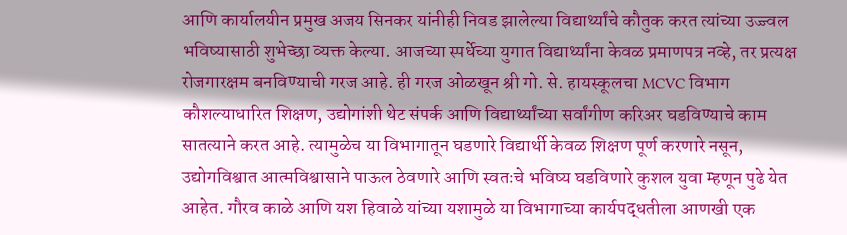आणि कार्यालयीन प्रमुख अजय सिनकर यांनीही निवड झालेल्या विद्यार्थ्यांचे कौतुक करत त्यांच्या उज्ज्वल भविष्यासाठी शुभेच्छा व्यक्त केल्या. आजच्या स्पर्धेच्या युगात विद्यार्थ्यांना केवळ प्रमाणपत्र नव्हे, तर प्रत्यक्ष रोजगारक्षम बनविण्याची गरज आहे. ही गरज ओळखून श्री गो. से. हायस्कूलचा MCVC विभाग कौशल्याधारित शिक्षण, उद्योगांशी थेट संपर्क आणि विद्यार्थ्यांच्या सर्वांगीण करिअर घडविण्याचे काम सातत्याने करत आहे. त्यामुळेच या विभागातून घडणारे विद्यार्थी केवळ शिक्षण पूर्ण करणारे नसून, उद्योगविश्वात आत्मविश्वासाने पाऊल ठेवणारे आणि स्वतःचे भविष्य घडविणारे कुशल युवा म्हणून पुढे येत आहेत. गौरव काळे आणि यश हिवाळे यांच्या यशामुळे या विभागाच्या कार्यपद्धतीला आणखी एक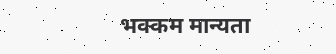भक्कम मान्यता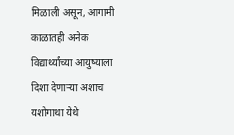मिळाली असून, आगामी काळातही अनेक विद्यार्थ्यांच्या आयुष्याला दिशा देणाऱ्या अशाच यशोगाथा येथे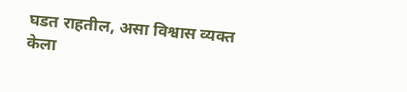घडत राहतील, असा विश्वास व्यक्त केला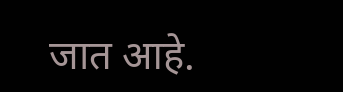जात आहे.